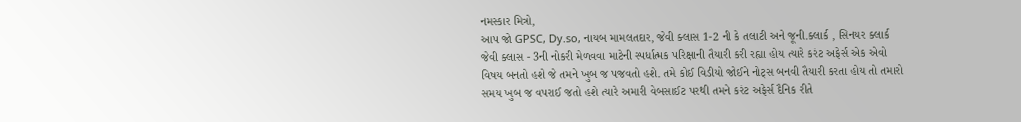નમસ્કાર મિત્રો,
આપ જો GPSC, Dy.so, નાયબ મામલતદાર, જેવી ક્લાસ 1-2 ની કે તલાટી અને જૂની.ક્લાર્ક , સિનયર ક્લાર્ક જેવી ક્લાસ - 3ની નોકરી મેળવવા માટેની સ્પર્ધાત્મક પરિક્ષાની તૈયારી કરી રહ્યા હોય ત્યારે કરંટ અફેર્સ એક એવો વિષય બનતો હશે જે તમને ખુબ જ પજવતો હશે. તમે કોઈ વિડીયો જોઈને નોટ્સ બનવી તૈયારી કરતા હોય તો તમારો સમય ખુબ જ વપરાઈ જતો હશે ત્યારે અમારી વેબસાઈટ પરથી તમને કરંટ અફેર્સ દૈનિક રીતે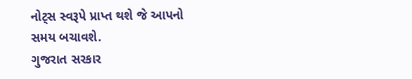નોટ્સ સ્વરૂપે પ્રાપ્ત થશે જે આપનો સમય બચાવશે.
ગુજરાત સરકાર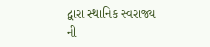દ્વારા સ્થાનિક સ્વરાજ્ય ની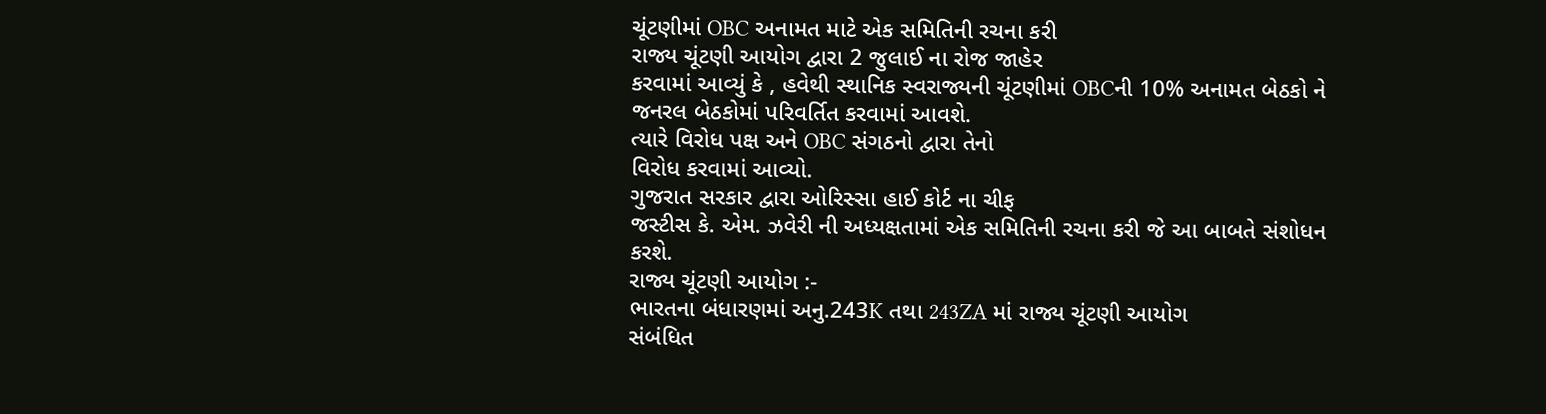ચૂંટણીમાં OBC અનામત માટે એક સમિતિની રચના કરી
રાજ્ય ચૂંટણી આયોગ દ્વારા 2 જુલાઈ ના રોજ જાહેર
કરવામાં આવ્યું કે , હવેથી સ્થાનિક સ્વરાજ્યની ચૂંટણીમાં OBCની 10% અનામત બેઠકો ને
જનરલ બેઠકોમાં પરિવર્તિત કરવામાં આવશે.
ત્યારે વિરોધ પક્ષ અને OBC સંગઠનો દ્વારા તેનો
વિરોધ કરવામાં આવ્યો.
ગુજરાત સરકાર દ્વારા ઓરિસ્સા હાઈ કોર્ટ ના ચીફ
જસ્ટીસ કે. એમ. ઝવેરી ની અધ્યક્ષતામાં એક સમિતિની રચના કરી જે આ બાબતે સંશોધન
કરશે.
રાજ્ય ચૂંટણી આયોગ :-
ભારતના બંધારણમાં અનુ.243K તથા 243ZA માં રાજ્ય ચૂંટણી આયોગ
સંબંધિત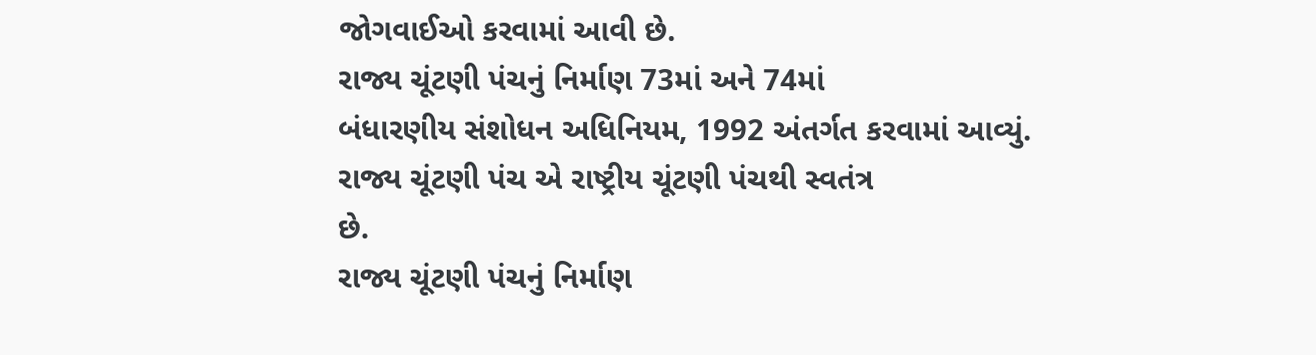જોગવાઈઓ કરવામાં આવી છે.
રાજ્ય ચૂંટણી પંચનું નિર્માણ 73માં અને 74માં
બંધારણીય સંશોધન અધિનિયમ, 1992 અંતર્ગત કરવામાં આવ્યું.
રાજ્ય ચૂંટણી પંચ એ રાષ્ટ્રીય ચૂંટણી પંચથી સ્વતંત્ર
છે.
રાજ્ય ચૂંટણી પંચનું નિર્માણ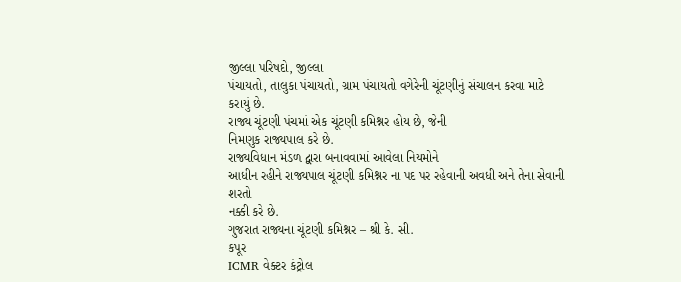જીલ્લા પરિષદો, જીલ્લા
પંચાયતો, તાલુકા પંચાયતો, ગ્રામ પંચાયતો વગેરેની ચૂંટણીનું સંચાલન કરવા માટે
કરાયું છે.
રાજ્ય ચૂંટણી પંચમાં એક ચૂંટણી કમિશ્નર હોય છે, જેની
નિમણુક રાજ્યપાલ કરે છે.
રાજ્યવિધાન મંડળ દ્વારા બનાવવામાં આવેલા નિયમોને
આધીન રહીને રાજ્યપાલ ચૂંટણી કમિશ્નર ના પદ પર રહેવાની અવધી અને તેના સેવાની શરતો
નક્કી કરે છે.
ગુજરાત રાજ્યના ચૂંટણી કમિશ્નર – શ્રી કે. સી.
કપૂર
ICMR વેક્ટર કંટ્રોલ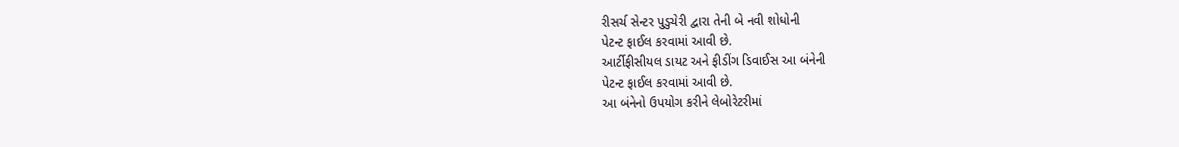રીસર્ચ સેન્ટર પુડુચેરી દ્વારા તેની બે નવી શોધોની
પેટન્ટ ફાઈલ કરવામાં આવી છે.
આર્ટીફીસીયલ ડાયટ અને ફીડીંગ ડિવાઈસ આ બંનેની
પેટન્ટ ફાઈલ કરવામાં આવી છે.
આ બંનેનો ઉપયોગ કરીને લેબોરેટરીમાં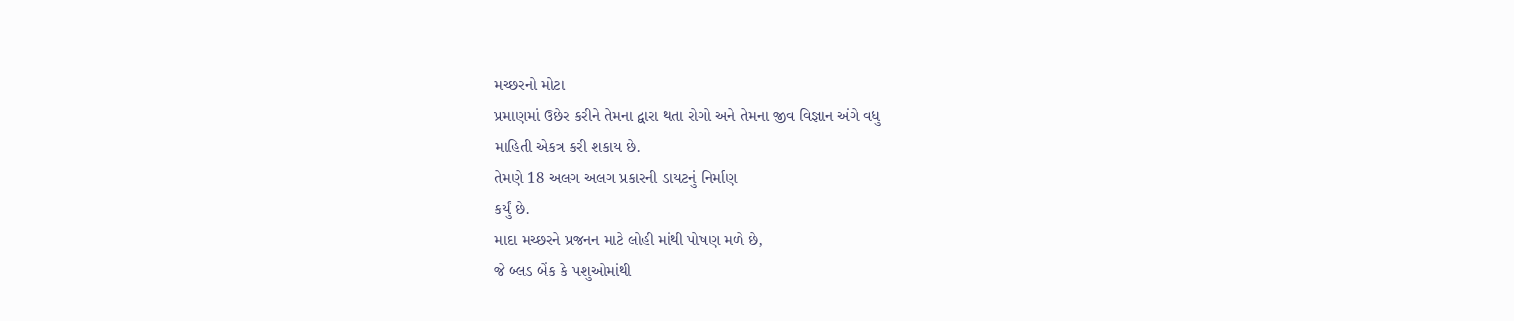મચ્છરનો મોટા
પ્રમાણમાં ઉછેર કરીને તેમના દ્વારા થતા રોગો અને તેમના જીવ વિજ્ઞાન અંગે વધુ
માહિતી એકત્ર કરી શકાય છે.
તેમણે 18 અલગ અલગ પ્રકારની ડાયટનું નિર્માણ
કર્યું છે.
માદા મચ્છરને પ્રજનન માટે લોહી માંથી પોષણ મળે છે,
જે બ્લડ બેંક કે પશુઓમાંથી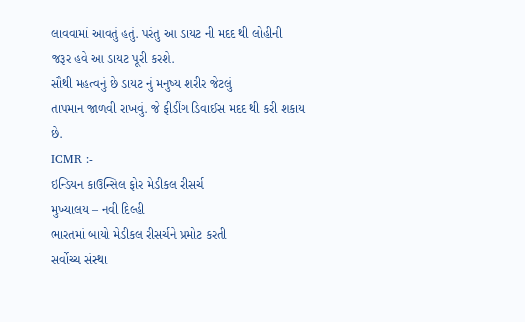લાવવામાં આવતું હતું. પરંતુ આ ડાયટ ની મદદ થી લોહીની
જરૂર હવે આ ડાયટ પૂરી કરશે.
સૌથી મહત્વનું છે ડાયટ નું મનુષ્ય શરીર જેટલું
તાપમાન જાળવી રાખવું. જે ફીડીંગ ડિવાઈસ મદદ થી કરી શકાય છે.
ICMR :-
ઇન્ડિયન કાઉન્સિલ ફોર મેડીકલ રીસર્ચ
મુખ્યાલય – નવી દિલ્હી
ભારતમાં બાયો મેડીકલ રીસર્ચને પ્રમોટ કરતી
સર્વોચ્ચ સંસ્થા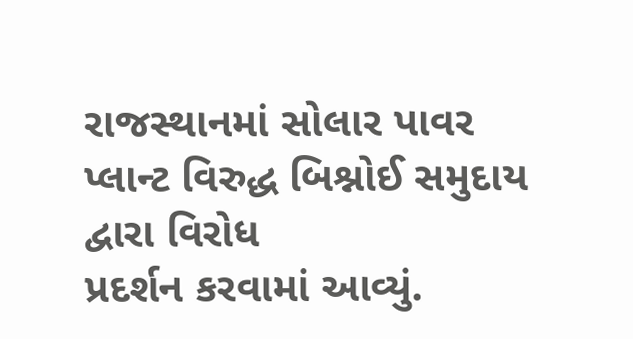રાજસ્થાનમાં સોલાર પાવર પ્લાન્ટ વિરુદ્ધ બિશ્નોઈ સમુદાય દ્વારા વિરોધ
પ્રદર્શન કરવામાં આવ્યું.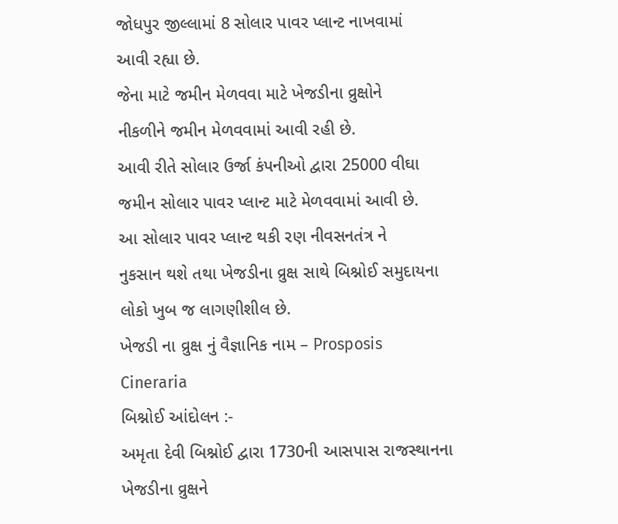જોધપુર જીલ્લામાં 8 સોલાર પાવર પ્લાન્ટ નાખવામાં
આવી રહ્યા છે.
જેના માટે જમીન મેળવવા માટે ખેજડીના વ્રુક્ષોને
નીકળીને જમીન મેળવવામાં આવી રહી છે.
આવી રીતે સોલાર ઉર્જા કંપનીઓ દ્વારા 25000 વીઘા
જમીન સોલાર પાવર પ્લાન્ટ માટે મેળવવામાં આવી છે.
આ સોલાર પાવર પ્લાન્ટ થકી રણ નીવસનતંત્ર ને
નુકસાન થશે તથા ખેજડીના વ્રુક્ષ સાથે બિશ્નોઈ સમુદાયના લોકો ખુબ જ લાગણીશીલ છે.
ખેજડી ના વ્રુક્ષ નું વૈજ્ઞાનિક નામ – Prosposis
Cineraria
બિશ્નોઈ આંદોલન :-
અમૃતા દેવી બિશ્નોઈ દ્વારા 1730ની આસપાસ રાજસ્થાનના ખેજડીના વ્રુક્ષને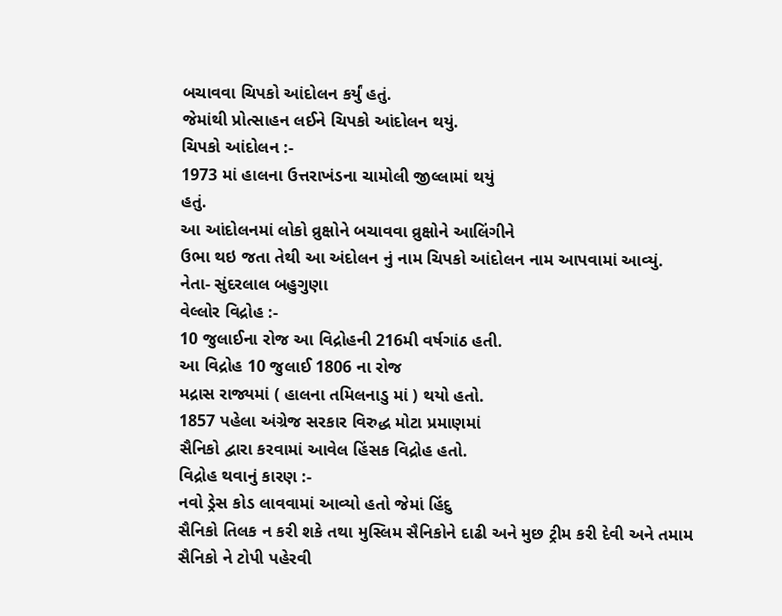બચાવવા ચિપકો આંદોલન કર્યું હતું.
જેમાંથી પ્રોત્સાહન લઈને ચિપકો આંદોલન થયું.
ચિપકો આંદોલન :-
1973 માં હાલના ઉત્તરાખંડના ચામોલી જીલ્લામાં થયું
હતું.
આ આંદોલનમાં લોકો વ્રુક્ષોને બચાવવા વ્રુક્ષોને આલિંગીને
ઉભા થઇ જતા તેથી આ અંદોલન નું નામ ચિપકો આંદોલન નામ આપવામાં આવ્યું.
નેતા- સુંદરલાલ બહુગુણા
વેલ્લોર વિદ્રોહ :-
10 જુલાઈના રોજ આ વિદ્રોહની 216મી વર્ષગાંઠ હતી.
આ વિદ્રોહ 10 જુલાઈ 1806 ના રોજ
મદ્રાસ રાજ્યમાં ( હાલના તમિલનાડુ માં ) થયો હતો.
1857 પહેલા અંગ્રેજ સરકાર વિરુદ્ધ મોટા પ્રમાણમાં
સૈનિકો દ્વારા કરવામાં આવેલ હિંસક વિદ્રોહ હતો.
વિદ્રોહ થવાનું કારણ :-
નવો ડ્રેસ કોડ લાવવામાં આવ્યો હતો જેમાં હિંદુ
સૈનિકો તિલક ન કરી શકે તથા મુસ્લિમ સૈનિકોને દાઢી અને મુછ ટ્રીમ કરી દેવી અને તમામ
સૈનિકો ને ટોપી પહેરવી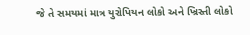જે તે સમયમાં માત્ર યુરોપિયન લોકો અને ખ્રિસ્તી લોકો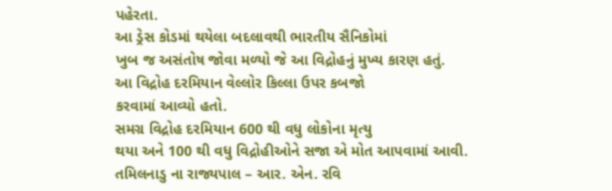પહેરતા.
આ ડ્રેસ કોડમાં થયેલા બદલાવથી ભારતીય સૈનિકોમાં
ખુબ જ અસંતોષ જોવા મળ્યો જે આ વિદ્રોહનું મુખ્ય કારણ હતું.
આ વિદ્રોહ દરમિયાન વેલ્લોર કિલ્લા ઉપર કબજો
કરવામાં આવ્યો હતો.
સમગ્ર વિદ્રોહ દરમિયાન 600 થી વધુ લોકોના મૃત્યુ
થયા અને 100 થી વધુ વિદ્રોહીઓને સજા એ મોત આપવામાં આવી.
તમિલનાડુ ના રાજ્યપાલ – આર. એન. રવિ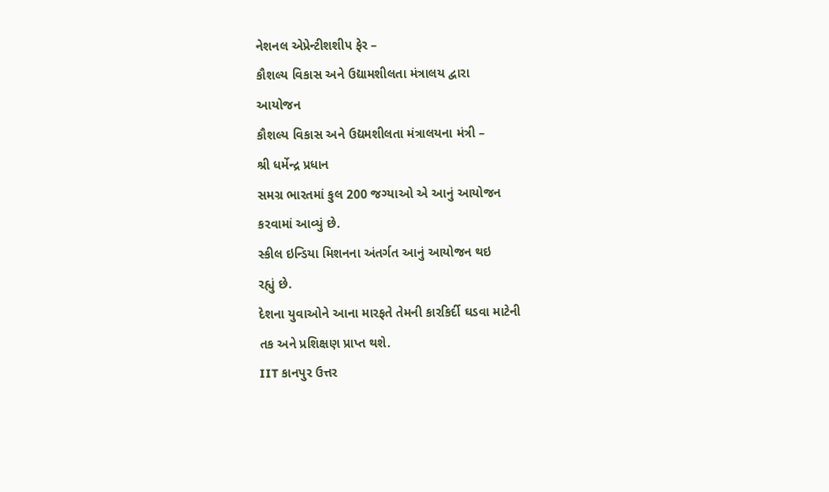નેશનલ એપ્રેન્ટીશશીપ ફેર –
કૌશલ્ય વિકાસ અને ઉદ્યામશીલતા મંત્રાલય દ્વારા
આયોજન
કૌશલ્ય વિકાસ અને ઉદ્યમશીલતા મંત્રાલયના મંત્રી –
શ્રી ધર્મેન્દ્ર પ્રધાન
સમગ્ર ભારતમાં કુલ 200 જગ્યાઓ એ આનું આયોજન
કરવામાં આવ્યું છે.
સ્કીલ ઇન્ડિયા મિશનના અંતર્ગત આનું આયોજન થઇ
રહ્યું છે.
દેશના યુવાઓને આના મારફતે તેમની કારકિર્દી ઘડવા માટેની
તક અને પ્રશિક્ષણ પ્રાપ્ત થશે.
IIT કાનપુર ઉત્તર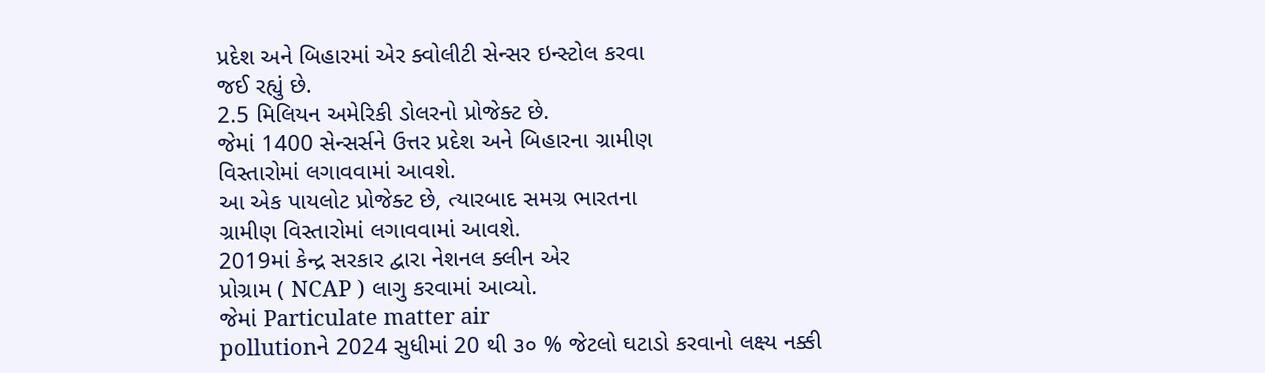પ્રદેશ અને બિહારમાં એર ક્વોલીટી સેન્સર ઇન્સ્ટોલ કરવા
જઈ રહ્યું છે.
2.5 મિલિયન અમેરિકી ડોલરનો પ્રોજેક્ટ છે.
જેમાં 1400 સેન્સર્સને ઉત્તર પ્રદેશ અને બિહારના ગ્રામીણ
વિસ્તારોમાં લગાવવામાં આવશે.
આ એક પાયલોટ પ્રોજેક્ટ છે, ત્યારબાદ સમગ્ર ભારતના
ગ્રામીણ વિસ્તારોમાં લગાવવામાં આવશે.
2019માં કેન્દ્ર સરકાર દ્વારા નેશનલ ક્લીન એર
પ્રોગ્રામ ( NCAP ) લાગુ કરવામાં આવ્યો.
જેમાં Particulate matter air
pollutionને 2024 સુધીમાં 20 થી ૩૦ % જેટલો ઘટાડો કરવાનો લક્ષ્ય નક્કી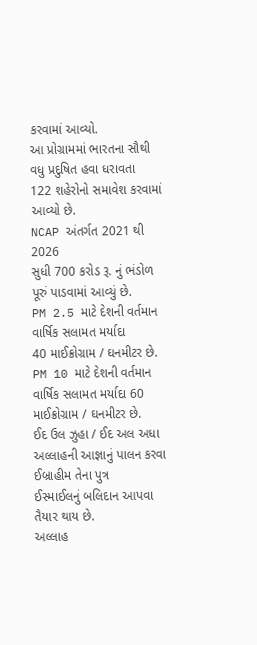કરવામાં આવ્યો.
આ પ્રોગ્રામમાં ભારતના સૌથી વધુ પ્રદુષિત હવા ધરાવતા
122 શહેરોનો સમાવેશ કરવામાં આવ્યો છે.
NCAP અંતર્ગત 2021 થી 2026
સુધી 700 કરોડ રૂ. નું ભંડોળ પૂરું પાડવામાં આવ્યું છે.
PM 2.5 માટે દેશની વર્તમાન વાર્ષિક સલામત મર્યાદા
40 માઈક્રોગ્રામ / ઘનમીટર છે.
PM 10 માટે દેશની વર્તમાન વાર્ષિક સલામત મર્યાદા 60
માઈક્રોગ્રામ / ઘનમીટર છે.
ઈદ ઉલ ઝુહા / ઈદ અલ અધા
અલ્લાહની આજ્ઞાનું પાલન કરવા ઈબ્રાહીમ તેના પુત્ર
ઈસ્માઈલનું બલિદાન આપવા તૈયાર થાય છે.
અલ્લાહ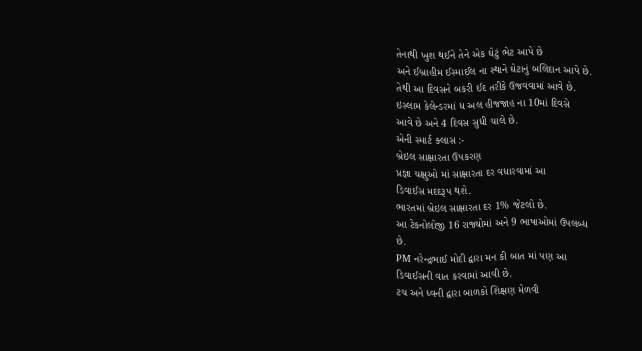તેનાથી ખુશ થઈને તેને એક ઘેટું ભેટ આપે છે
અને ઈબ્રાહીમ ઈસ્માઈલ ના સ્થાને ઘેટાનું બલિદાન આપે છે.
તેથી આ દિવસને બકરી ઈદ તરીકે ઉજવવામાં આવે છે.
ઇસ્લામ કેલેન્ડરમાં ધ અલ હીજજાહ ના 10માં દિવસે
આવે છે અને 4 દિવસ સુધી ચાલે છે.
એની સ્માર્ટ ક્લાસ :-
બ્રેઇલ સાક્ષારતા ઉપકરણ
પ્રજ્ઞા ચક્ષુઓ માં સાક્ષારતા દર વધારવામાં આ
ડિવાઈસ મદદરૂપ થશે.
ભારતમાં બ્રેઇલ સાક્ષારતા દર 1% જેટલો છે.
આ ટેકનોલોજી 16 રાજ્યોમાં અને 9 ભાષાઓમાં ઉપલબ્ધ
છે.
PM નરેન્દ્રભાઈ મોદી દ્વારા મન કી બાત માં પણ આ
ડિવાઈસની વાત કરવામાં આવી છે.
ટચ અને ધ્વની દ્વારા બાળકો શિક્ષણ મેળવી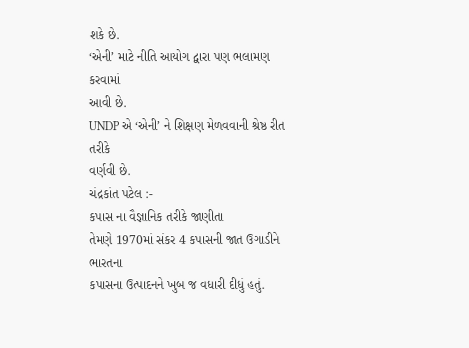શકે છે.
‘એની’ માટે નીતિ આયોગ દ્વારા પણ ભલામણ કરવામાં
આવી છે.
UNDP એ ‘એની’ ને શિક્ષણ મેળવવાની શ્રેષ્ઠ રીત તરીકે
વર્ણવી છે.
ચંદ્રકાંત પટેલ :-
કપાસ ના વૈજ્ઞાનિક તરીકે જાણીતા
તેમણે 1970માં સંકર 4 કપાસની જાત ઉગાડીને ભારતના
કપાસના ઉત્પાદનને ખુબ જ વધારી દીધું હતું.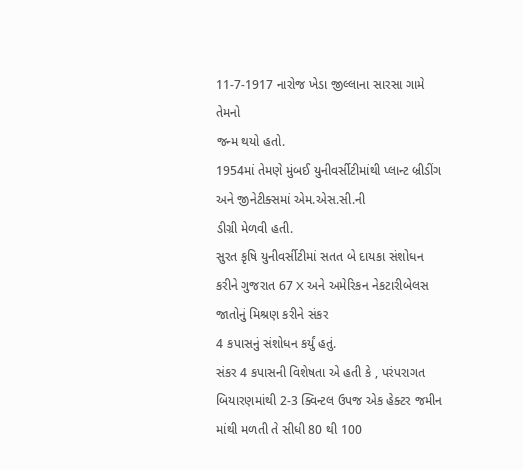11-7-1917 નારોજ ખેડા જીલ્લાના સારસા ગામે તેમનો
જન્મ થયો હતો.
1954માં તેમણે મુંબઈ યુનીવર્સીટીમાંથી પ્લાન્ટ બ્રીડીંગ અને જીનેટીક્સમાં એમ.એસ.સી.ની
ડીગ્રી મેળવી હતી.
સુરત કૃષિ યુનીવર્સીટીમાં સતત બે દાયકા સંશોધન
કરીને ગુજરાત 67 X અને અમેરિકન નેકટારીબેલસ જાતોનું મિશ્રણ કરીને સંકર
4 કપાસનું સંશોધન કર્યું હતું.
સંકર 4 કપાસની વિશેષતા એ હતી કે , પરંપરાગત
બિયારણમાંથી 2-3 ક્વિન્ટલ ઉપજ એક હેક્ટર જમીન માંથી મળતી તે સીધી 80 થી 100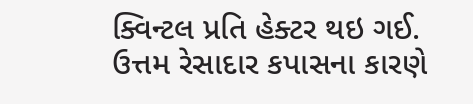ક્વિન્ટલ પ્રતિ હેક્ટર થઇ ગઈ.
ઉત્તમ રેસાદાર કપાસના કારણે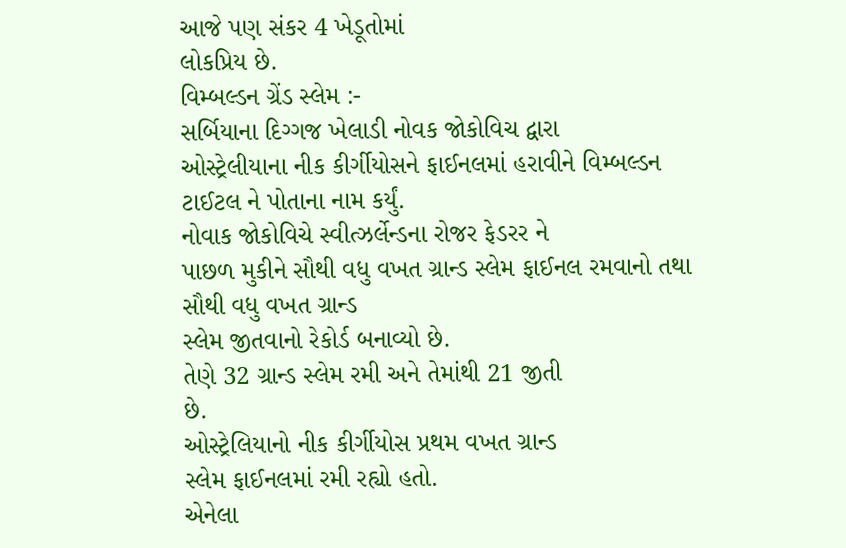આજે પણ સંકર 4 ખેડૂતોમાં
લોકપ્રિય છે.
વિમ્બલ્ડન ગ્રેંડ સ્લેમ :-
સર્બિયાના દિગ્ગજ ખેલાડી નોવક જોકોવિચ દ્વારા
ઓસ્ટ્રેલીયાના નીક કીર્ગીયોસને ફાઈનલમાં હરાવીને વિમ્બલ્ડન ટાઈટલ ને પોતાના નામ કર્યું.
નોવાક જોકોવિચે સ્વીત્ઝર્લેન્ડના રોજર ફેડરર ને
પાછળ મુકીને સૌથી વધુ વખત ગ્રાન્ડ સ્લેમ ફાઈનલ રમવાનો તથા સૌથી વધુ વખત ગ્રાન્ડ
સ્લેમ જીતવાનો રેકોર્ડ બનાવ્યો છે.
તેણે 32 ગ્રાન્ડ સ્લેમ રમી અને તેમાંથી 21 જીતી
છે.
ઓસ્ટ્રેલિયાનો નીક કીર્ગીયોસ પ્રથમ વખત ગ્રાન્ડ
સ્લેમ ફાઈનલમાં રમી રહ્યો હતો.
એનેલા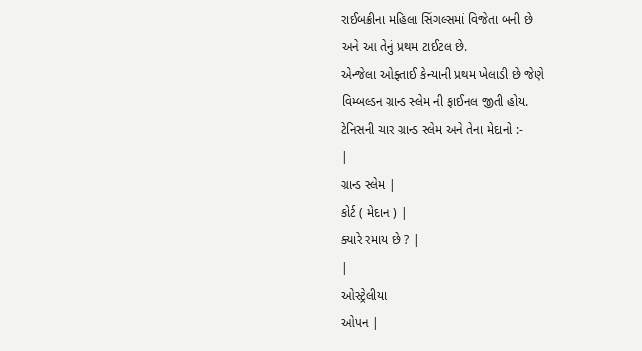રાઈબક્રીના મહિલા સિંગલ્સમાં વિજેતા બની છે
અને આ તેનું પ્રથમ ટાઈટલ છે.
એન્જેલા ઓફ્તાઈ કેન્યાની પ્રથમ ખેલાડી છે જેણે
વિમ્બલ્ડન ગ્રાન્ડ સ્લેમ ની ફાઈનલ જીતી હોય.
ટેનિસની ચાર ગ્રાન્ડ સ્લેમ અને તેના મેદાનો :-
|
ગ્રાન્ડ સ્લેમ |
કોર્ટ ( મેદાન ) |
ક્યારે રમાય છે ? |
|
ઓસ્ટ્રેલીયા
ઓપન |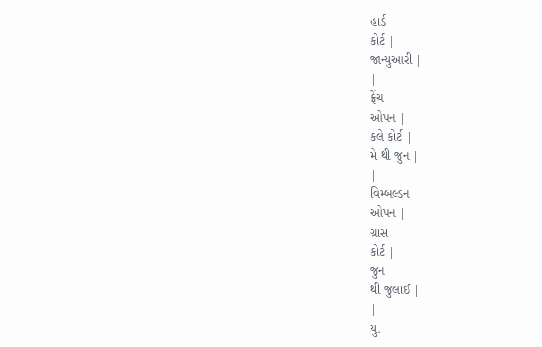હાર્ડ
કોર્ટ |
જાન્યુઆરી |
|
ફ્રેંચ
ઓપન |
કલે કોર્ટ |
મે થી જુન |
|
વિમ્બલ્ડન
ઓપન |
ગ્રાસ
કોર્ટ |
જુન
થી જુલાઈ |
|
યુ.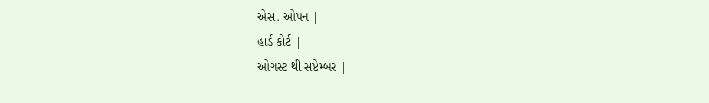એસ. ઓપન |
હાર્ડ કોર્ટ |
ઓગસ્ટ થી સપ્ટેમ્બર |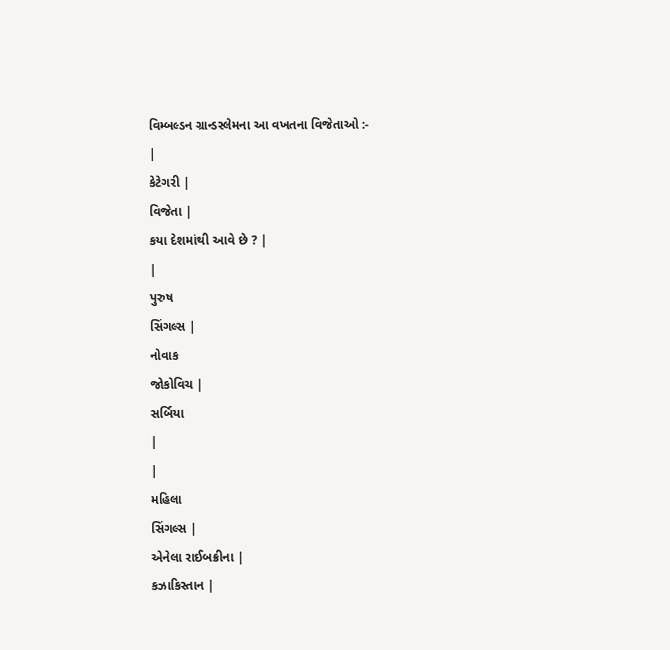વિમ્બલ્ડન ગ્રાન્ડસ્લેમના આ વખતના વિજેતાઓ :-
|
કેટેગરી |
વિજેતા |
કયા દેશમાંથી આવે છે ? |
|
પુરુષ
સિંગલ્સ |
નોવાક
જોકોવિચ |
સર્બિયા
|
|
મહિલા
સિંગલ્સ |
એનેલા રાઈબક્રીના |
કઝાકિસ્તાન |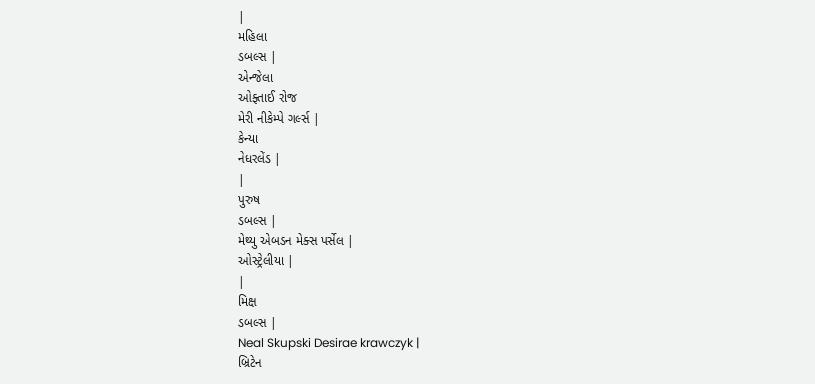|
મહિલા
ડબલ્સ |
એન્જેલા
ઓફ્તાઈ રોજ
મેરી નીકેમ્પે ગર્લ્સ |
કેન્યા
નેધરલેંડ |
|
પુરુષ
ડબલ્સ |
મેથ્યુ એબડન મેક્સ પર્સેલ |
ઓસ્ટ્રેલીયા |
|
મિક્ષ
ડબલ્સ |
Neal Skupski Desirae krawczyk |
બ્રિટેન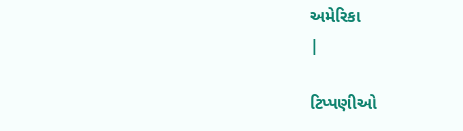અમેરિકા
|

ટિપ્પણીઓ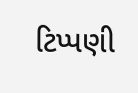ટિપ્પણી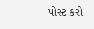પોસ્ટ કરો